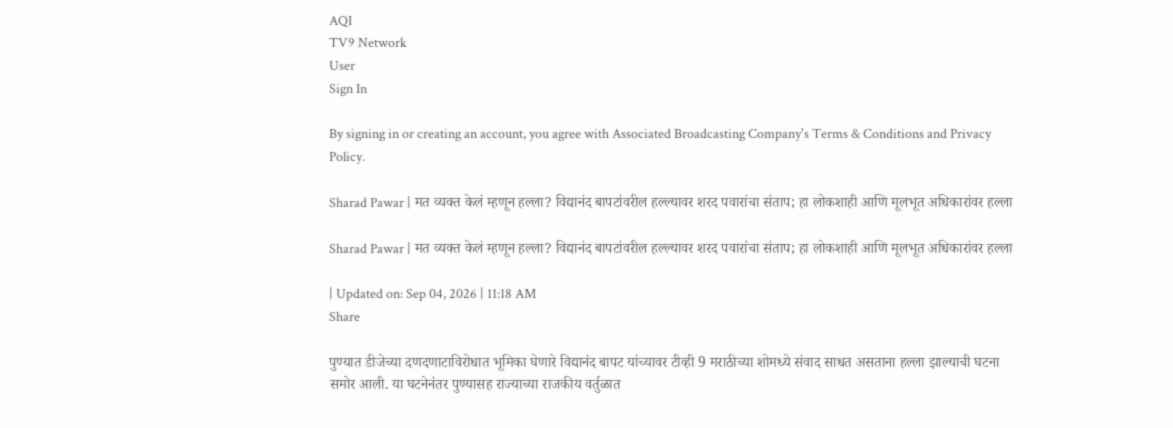AQI
TV9 Network
User
Sign In

By signing in or creating an account, you agree with Associated Broadcasting Company's Terms & Conditions and Privacy Policy.

Sharad Pawar | मत व्यक्त केलं म्हणून हल्ला? विद्यानंद बापटांवरील हल्ल्यावर शरद पवारांचा संताप; हा लोकशाही आणि मूलभूत अधिकारांवर हल्ला

Sharad Pawar | मत व्यक्त केलं म्हणून हल्ला? विद्यानंद बापटांवरील हल्ल्यावर शरद पवारांचा संताप; हा लोकशाही आणि मूलभूत अधिकारांवर हल्ला

| Updated on: Sep 04, 2026 | 11:18 AM
Share

पुण्यात डीजेच्या दणदणाटाविरोधात भूमिका घेणारे विद्यानंद बापट यांच्यावर टीव्ही 9 मराठीच्या शोमध्ये संवाद साधत असताना हल्ला झाल्याची घटना समोर आली. या घटनेनंतर पुण्यासह राज्याच्या राजकीय वर्तुळात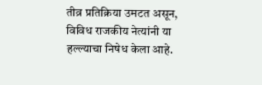तीव्र प्रतिक्रिया उमटत असून, विविध राजकीय नेत्यांनी या हल्ल्याचा निषेध केला आहे.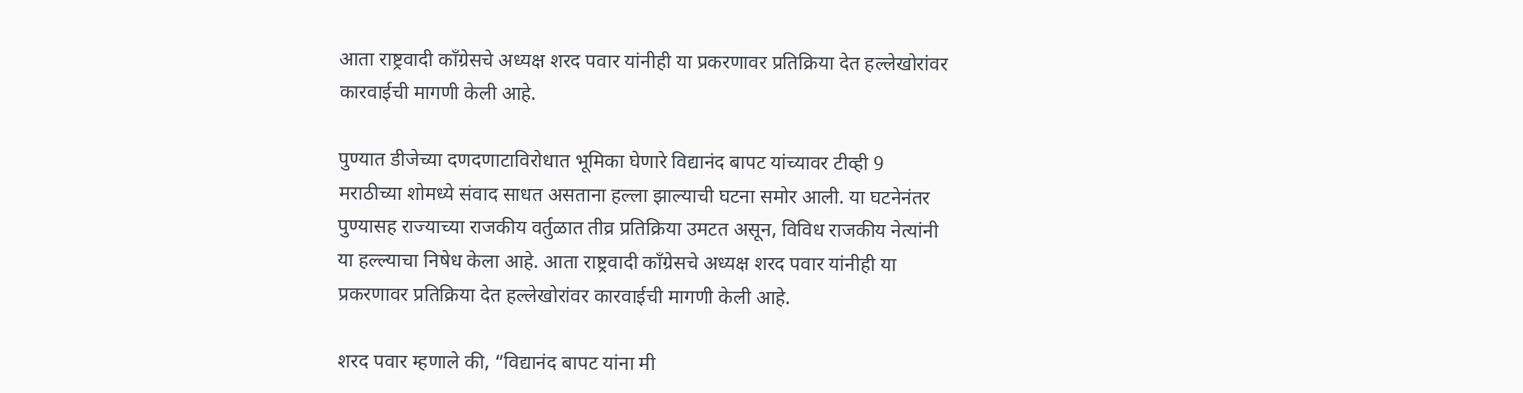आता राष्ट्रवादी काँग्रेसचे अध्यक्ष शरद पवार यांनीही या प्रकरणावर प्रतिक्रिया देत हल्लेखोरांवर कारवाईची मागणी केली आहे.

पुण्यात डीजेच्या दणदणाटाविरोधात भूमिका घेणारे विद्यानंद बापट यांच्यावर टीव्ही 9 मराठीच्या शोमध्ये संवाद साधत असताना हल्ला झाल्याची घटना समोर आली. या घटनेनंतर पुण्यासह राज्याच्या राजकीय वर्तुळात तीव्र प्रतिक्रिया उमटत असून, विविध राजकीय नेत्यांनी या हल्ल्याचा निषेध केला आहे. आता राष्ट्रवादी काँग्रेसचे अध्यक्ष शरद पवार यांनीही या प्रकरणावर प्रतिक्रिया देत हल्लेखोरांवर कारवाईची मागणी केली आहे.

शरद पवार म्हणाले की, “विद्यानंद बापट यांना मी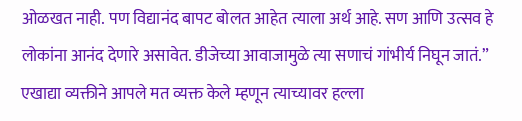ओळखत नाही. पण विद्यानंद बापट बोलत आहेत त्याला अर्थ आहे. सण आणि उत्सव हे लोकांना आनंद देणारे असावेत. डीजेच्या आवाजामुळे त्या सणाचं गांभीर्य निघून जातं.” एखाद्या व्यक्तीने आपले मत व्यक्त केले म्हणून त्याच्यावर हल्ला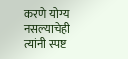करणे योग्य नसल्याचेही त्यांनी स्पष्ट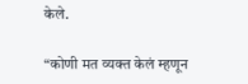केले.

“कोणी मत व्यक्त केलं म्हणून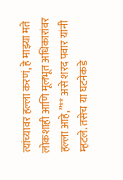त्यांच्यावर हल्ला करणं, हे माझ्या मते लोकशाही आणि मूलभूत अधिकारांवर हल्ला आहे,”** असे शरद पवार यांनी म्हटले. तसेच या घटनेकडे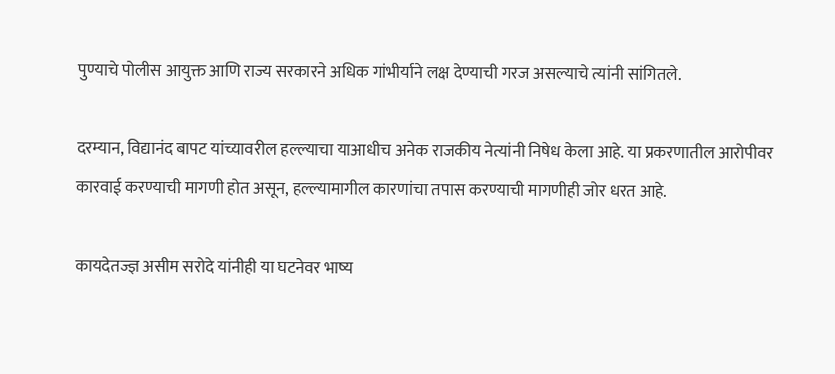पुण्याचे पोलीस आयुक्त आणि राज्य सरकारने अधिक गांभीर्याने लक्ष देण्याची गरज असल्याचे त्यांनी सांगितले.

दरम्यान, विद्यानंद बापट यांच्यावरील हल्ल्याचा याआधीच अनेक राजकीय नेत्यांनी निषेध केला आहे. या प्रकरणातील आरोपीवर कारवाई करण्याची मागणी होत असून, हल्ल्यामागील कारणांचा तपास करण्याची मागणीही जोर धरत आहे.

कायदेतज्ज्ञ असीम सरोदे यांनीही या घटनेवर भाष्य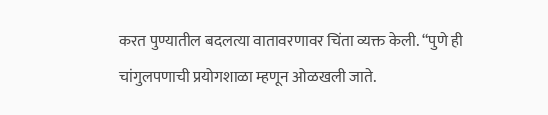करत पुण्यातील बदलत्या वातावरणावर चिंता व्यक्त केली. “पुणे ही चांगुलपणाची प्रयोगशाळा म्हणून ओळखली जाते.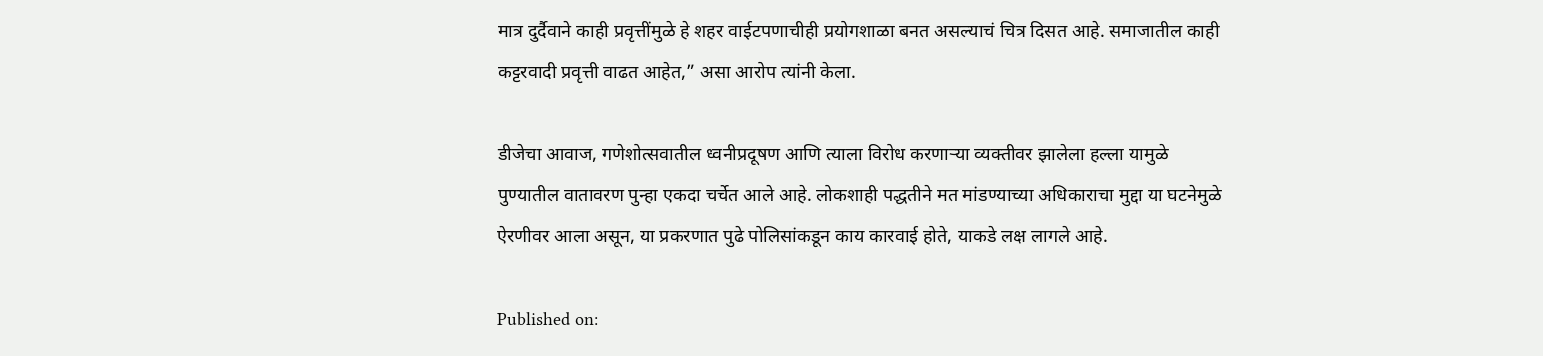मात्र दुर्दैवाने काही प्रवृत्तींमुळे हे शहर वाईटपणाचीही प्रयोगशाळा बनत असल्याचं चित्र दिसत आहे. समाजातील काही कट्टरवादी प्रवृत्ती वाढत आहेत,” असा आरोप त्यांनी केला.

डीजेचा आवाज, गणेशोत्सवातील ध्वनीप्रदूषण आणि त्याला विरोध करणाऱ्या व्यक्तीवर झालेला हल्ला यामुळे पुण्यातील वातावरण पुन्हा एकदा चर्चेत आले आहे. लोकशाही पद्धतीने मत मांडण्याच्या अधिकाराचा मुद्दा या घटनेमुळे ऐरणीवर आला असून, या प्रकरणात पुढे पोलिसांकडून काय कारवाई होते, याकडे लक्ष लागले आहे.

Published on: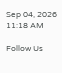Sep 04, 2026 11:18 AM

Follow Us